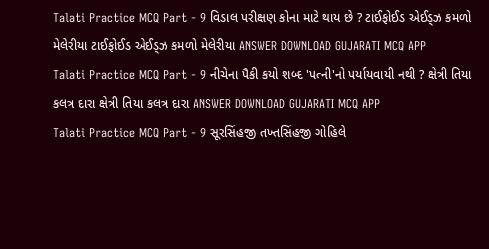Talati Practice MCQ Part - 9 વિડાલ પરીક્ષણ કોના માટે થાય છે ? ટાઈફોઈડ એઈડ્ઝ કમળો મેલેરીયા ટાઈફોઈડ એઈડ્ઝ કમળો મેલેરીયા ANSWER DOWNLOAD GUJARATI MCQ APP
Talati Practice MCQ Part - 9 નીચેના પૈકી કયો શબ્દ 'પત્ની'નો પર્યાયવાયી નથી ? ક્ષેત્રી તિયા કલત્ર દારા ક્ષેત્રી તિયા કલત્ર દારા ANSWER DOWNLOAD GUJARATI MCQ APP
Talati Practice MCQ Part - 9 સૂરસિંહજી તખ્તસિંહજી ગોહિલે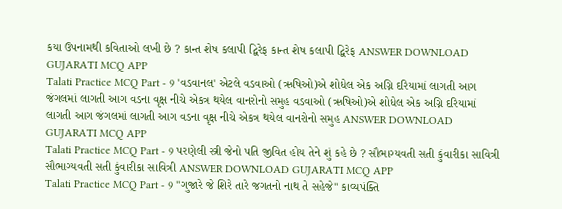કયા ઉપનામથી કવિતાઓ લખી છે ? કાન્ત શેષ કલાપી દ્વિરેફ કાન્ત શેષ કલાપી દ્વિરેફ ANSWER DOWNLOAD GUJARATI MCQ APP
Talati Practice MCQ Part - 9 'વડવાનલ' એટલે વડવાઓ (ઋષિઓ)એ શોધેલ એક અગ્નિ દરિયામાં લાગતી આગ જંગલમાં લાગતી આગ વડના વૃક્ષ નીચે એકત્ર થયેલ વાનરોનો સમુહ વડવાઓ (ઋષિઓ)એ શોધેલ એક અગ્નિ દરિયામાં લાગતી આગ જંગલમાં લાગતી આગ વડના વૃક્ષ નીચે એકત્ર થયેલ વાનરોનો સમુહ ANSWER DOWNLOAD GUJARATI MCQ APP
Talati Practice MCQ Part - 9 પરણેલી સ્ત્રી જેનો પતિ જીવિત હોય તેને શું કહે છે ? સૌભાગ્યવતી સતી કુંવારીકા સાવિત્રી સૌભાગ્યવતી સતી કુંવારીકા સાવિત્રી ANSWER DOWNLOAD GUJARATI MCQ APP
Talati Practice MCQ Part - 9 "ગુજારે જે શિરે તારે જગતનો નાથ તે સહેજે" કાવ્યપંક્તિ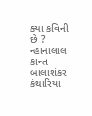ક્યા કવિની છે ? ન્હાનાલાલ કાન્ત બાલાશંકર કંથારિયા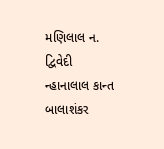મણિલાલ ન. દ્વિવેદી ન્હાનાલાલ કાન્ત બાલાશંકર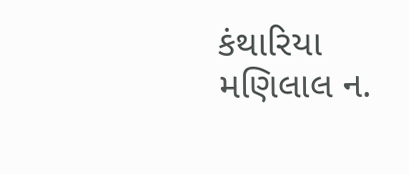કંથારિયા મણિલાલ ન.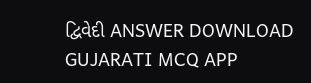દ્વિવેદી ANSWER DOWNLOAD GUJARATI MCQ APP